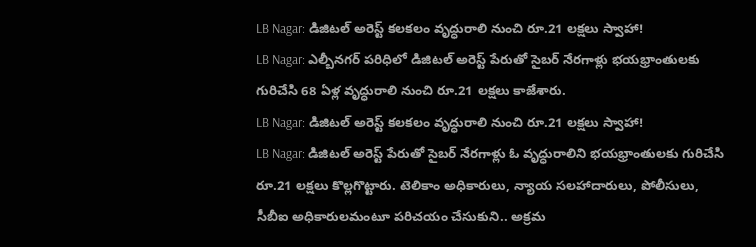LB Nagar: డిజిటల్ అరెస్ట్ కలకలం వృద్ధురాలి నుంచి రూ.21 లక్షలు స్వాహా!
LB Nagar: ఎల్బీనగర్ పరిధిలో డిజిటల్ అరెస్ట్ పేరుతో సైబర్ నేరగాళ్లు భయభ్రాంతులకు గురిచేసి 68 ఏళ్ల వృద్ధురాలి నుంచి రూ.21 లక్షలు కాజేశారు.
LB Nagar: డిజిటల్ అరెస్ట్ కలకలం వృద్ధురాలి నుంచి రూ.21 లక్షలు స్వాహా!
LB Nagar: డిజిటల్ అరెస్ట్ పేరుతో సైబర్ నేరగాళ్లు ఓ వృద్ధురాలిని భయభ్రాంతులకు గురిచేసి రూ.21 లక్షలు కొల్లగొట్టారు. టెలికాం అధికారులు, న్యాయ సలహాదారులు, పోలీసులు, సీబీఐ అధికారులమంటూ పరిచయం చేసుకుని.. అక్రమ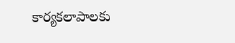కార్యకలాపాలకు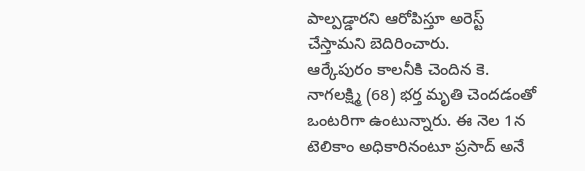పాల్పడ్డారని ఆరోపిస్తూ అరెస్ట్ చేస్తామని బెదిరించారు.
ఆర్కేపురం కాలనీకి చెందిన కె. నాగలక్ష్మి (68) భర్త మృతి చెందడంతో ఒంటరిగా ఉంటున్నారు. ఈ నెల 1న టెలికాం అధికారినంటూ ప్రసాద్ అనే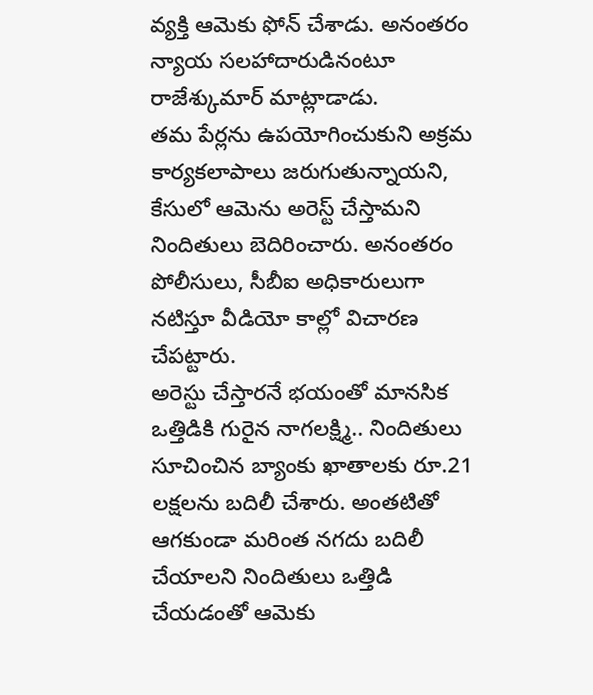వ్యక్తి ఆమెకు ఫోన్ చేశాడు. అనంతరం న్యాయ సలహాదారుడినంటూ రాజేశ్కుమార్ మాట్లాడాడు.
తమ పేర్లను ఉపయోగించుకుని అక్రమ కార్యకలాపాలు జరుగుతున్నాయని, కేసులో ఆమెను అరెస్ట్ చేస్తామని నిందితులు బెదిరించారు. అనంతరం పోలీసులు, సీబీఐ అధికారులుగా నటిస్తూ వీడియో కాల్లో విచారణ చేపట్టారు.
అరెస్టు చేస్తారనే భయంతో మానసిక ఒత్తిడికి గురైన నాగలక్ష్మి.. నిందితులు సూచించిన బ్యాంకు ఖాతాలకు రూ.21 లక్షలను బదిలీ చేశారు. అంతటితో ఆగకుండా మరింత నగదు బదిలీ చేయాలని నిందితులు ఒత్తిడి చేయడంతో ఆమెకు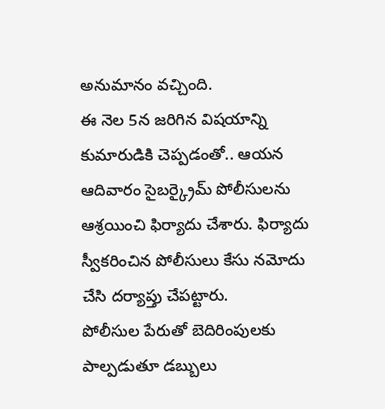అనుమానం వచ్చింది.
ఈ నెల 5న జరిగిన విషయాన్ని కుమారుడికి చెప్పడంతో.. ఆయన ఆదివారం సైబర్క్రైమ్ పోలీసులను ఆశ్రయించి ఫిర్యాదు చేశారు. ఫిర్యాదు స్వీకరించిన పోలీసులు కేసు నమోదు చేసి దర్యాప్తు చేపట్టారు.
పోలీసుల పేరుతో బెదిరింపులకు పాల్పడుతూ డబ్బులు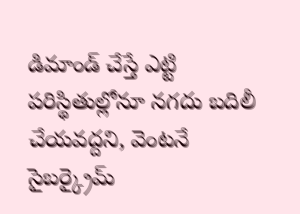డిమాండ్ చేస్తే ఎట్టి పరిస్థితుల్లోనూ నగదు బదిలీ చేయవద్దని, వెంటనే సైబర్క్రైమ్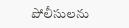పోలీసులను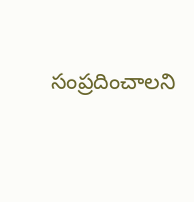సంప్రదించాలని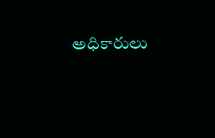అధికారులు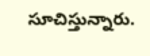సూచిస్తున్నారు.